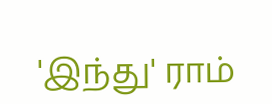'இந்து' ராம்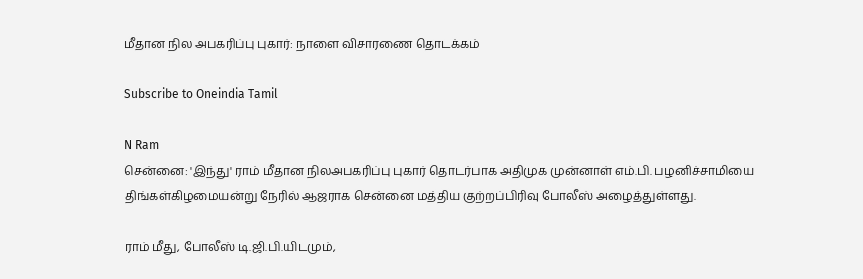மீதான நில அபகரிப்பு புகார்: நாளை விசாரணை தொடக்கம்

Subscribe to Oneindia Tamil

N Ram
சென்னை: 'இந்து' ராம் மீதான நிலஅபகரிப்பு புகார் தொடர்பாக அதிமுக முன்னாள் எம்.பி. பழனிச்சாமியை திங்கள்கிழமையன்று நேரில் ஆஜராக சென்னை மத்திய குற்றப்பிரிவு போலீஸ் அழைத்துள்ளது.

ராம் மீது, போலீஸ் டி.ஜி.பி.யிடமும்,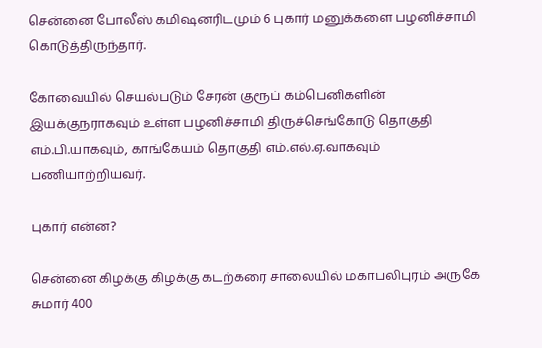சென்னை போலீஸ் கமிஷனரிடமும் 6 புகார் மனுக்களை பழனிச்சாமி கொடுத்திருந்தார்.

கோவையில் செயல்படும் சேரன் குரூப் கம்பெனிகளின் இயக்குநராகவும் உள்ள பழனிச்சாமி திருச்செங்கோடு தொகுதி எம்.பி.யாகவும், காங்கேயம் தொகுதி எம்.எல்.ஏ.வாகவும் பணியாற்றியவர்.

புகார் என்ன?

சென்னை கிழக்கு கிழக்கு கடற்கரை சாலையில் மகாபலிபுரம் அருகே சுமார் 400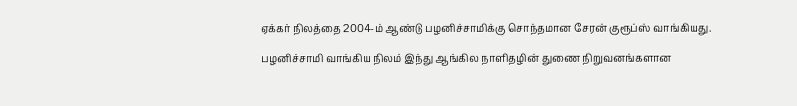ஏக்கர் நிலத்தை 2004-ம் ஆண்டு பழனிச்சாமிக்கு சொந்தமான சேரன் குரூப்ஸ் வாங்கியது.

பழனிச்சாமி வாங்கிய நிலம் இந்து ஆங்கில நாளிதழின் துணை நிறுவனங்களான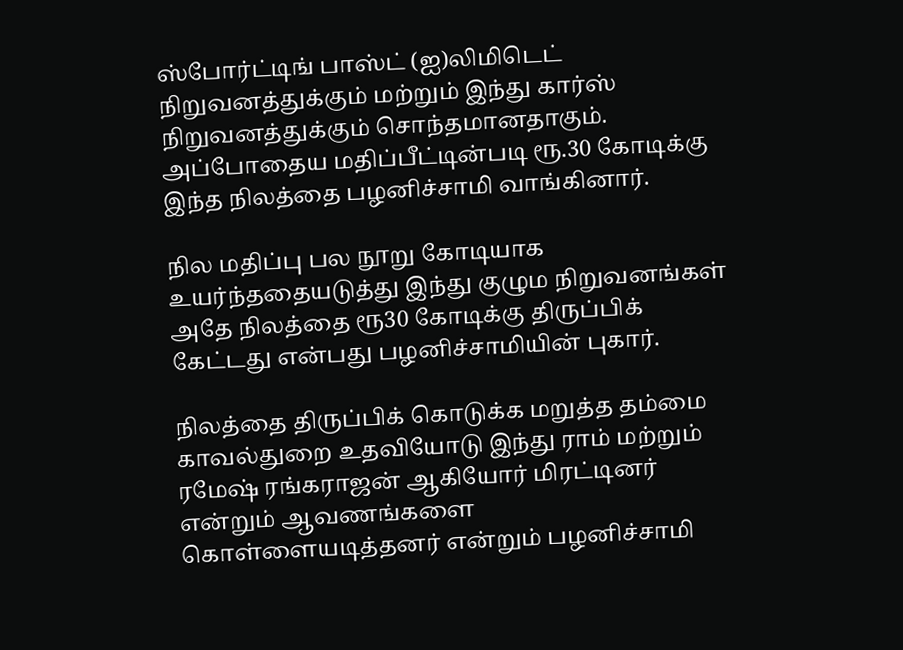ஸ்போர்ட்டிங் பாஸ்ட் (ஐ)லிமிடெட் நிறுவனத்துக்கும் மற்றும் இந்து கார்ஸ் நிறுவனத்துக்கும் சொந்தமானதாகும். அப்போதைய மதிப்பீட்டின்படி ரூ.30 கோடிக்கு இந்த நிலத்தை பழனிச்சாமி வாங்கினார்.

நில மதிப்பு பல நூறு கோடியாக உயர்ந்ததையடுத்து இந்து குழும நிறுவனங்கள் அதே நிலத்தை ரூ30 கோடிக்கு திருப்பிக் கேட்டது என்பது பழனிச்சாமியின் புகார்.

நிலத்தை திருப்பிக் கொடுக்க மறுத்த தம்மை காவல்துறை உதவியோடு இந்து ராம் மற்றும் ரமேஷ் ரங்கராஜன் ஆகியோர் மிரட்டினர் என்றும் ஆவணங்களை கொள்ளையடித்தனர் என்றும் பழனிச்சாமி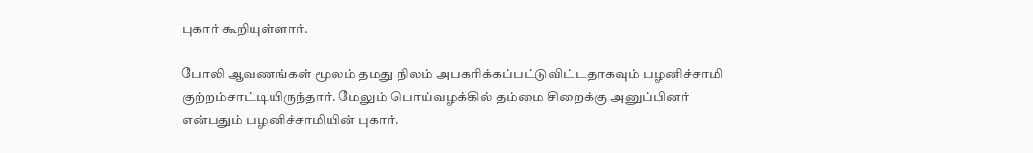புகார் கூறியுள்ளார்.

போலி ஆவணங்கள் மூலம் தமது நிலம் அபகரிக்கப்பட்டுவிட்டதாகவும் பழனிச்சாமி குற்றம்சாட்டியிருந்தார். மேலும் பொய்வழக்கில் தம்மை சிறைக்கு அனுப்பினர் என்பதும் பழனிச்சாமியின் புகார்.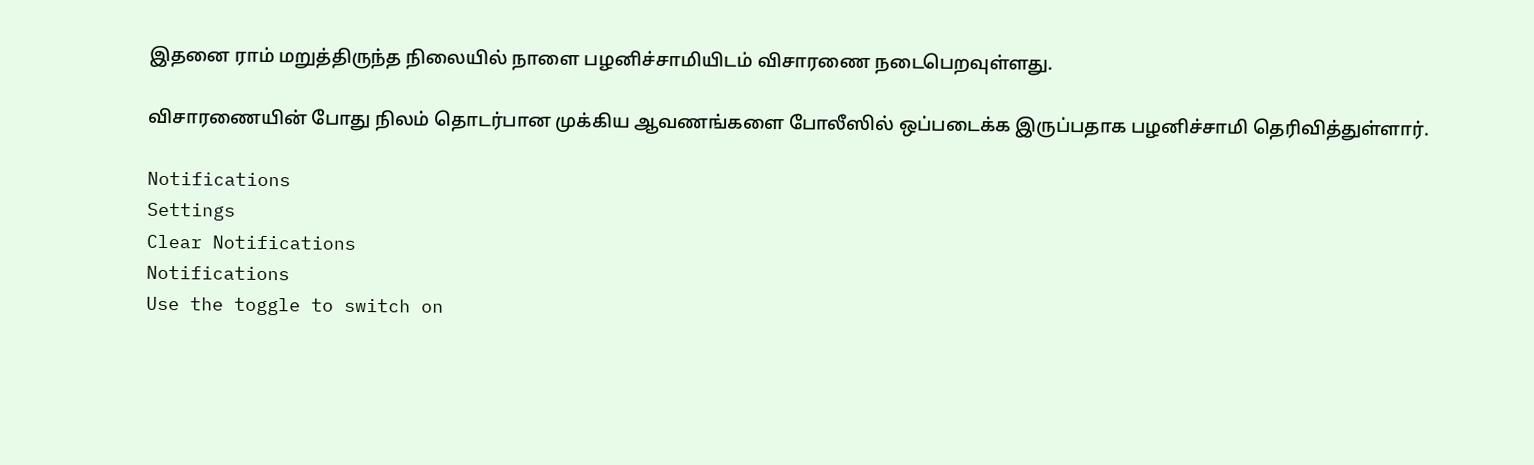இதனை ராம் மறுத்திருந்த நிலையில் நாளை பழனிச்சாமியிடம் விசாரணை நடைபெறவுள்ளது.

விசாரணையின் போது நிலம் தொடர்பான முக்கிய ஆவணங்களை போலீஸில் ஒப்படைக்க இருப்பதாக பழனிச்சாமி தெரிவித்துள்ளார்.

Notifications
Settings
Clear Notifications
Notifications
Use the toggle to switch on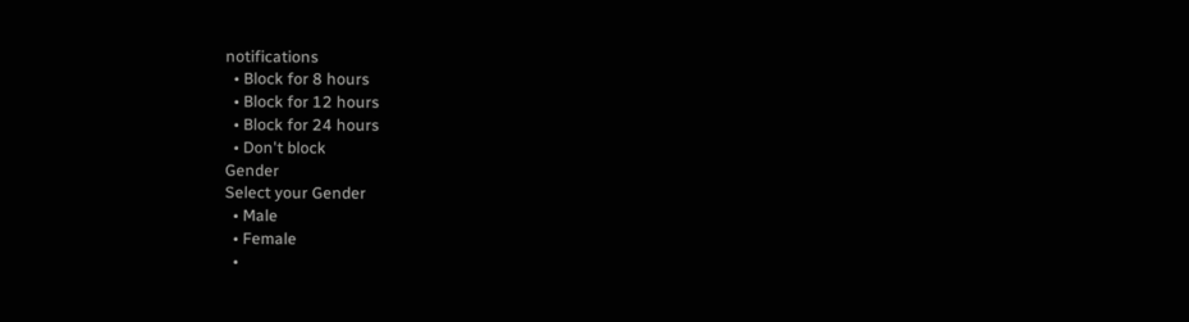notifications
  • Block for 8 hours
  • Block for 12 hours
  • Block for 24 hours
  • Don't block
Gender
Select your Gender
  • Male
  • Female
  •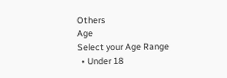Others
Age
Select your Age Range
  • Under 18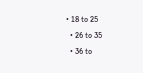• 18 to 25
  • 26 to 35
  • 36 to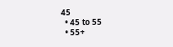45
  • 45 to 55
  • 55+